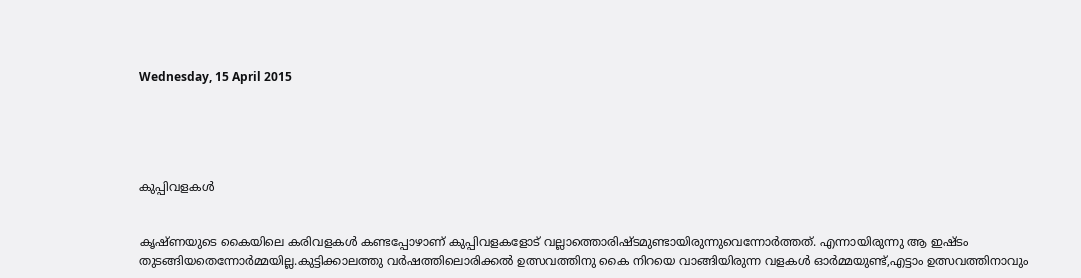Wednesday, 15 April 2015





കുപ്പിവളകള്‍


കൃഷ്ണയുടെ കൈയിലെ കരിവളകള്‍ കണ്ടപ്പോഴാണ് കുപ്പിവളകളോട് വല്ലാത്തൊരിഷ്ടമുണ്ടായിരുന്നുവെന്നോര്‍ത്തത്. എന്നായിരുന്നു ആ ഇഷ്ടം തുടങ്ങിയതെന്നോര്‍മ്മയില്ല.കുട്ടിക്കാലത്തു വര്‍ഷത്തിലൊരിക്കല്‍ ഉത്സവത്തിനു കൈ നിറയെ വാങ്ങിയിരുന്ന വളകള്‍ ഓര്‍മ്മയുണ്ട്,എട്ടാം ഉത്സവത്തിനാവും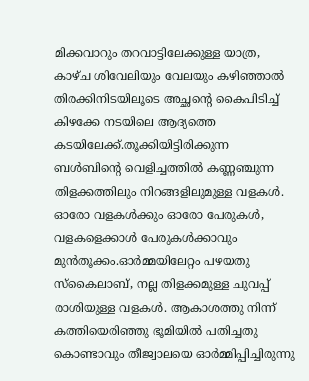മിക്കവാറും തറവാട്ടിലേക്കുള്ള യാത്ര, കാഴ്ച ശിവേലിയും വേലയും കഴിഞ്ഞാല്‍ തിരക്കിനിടയിലൂടെ അച്ഛന്റെ കൈപിടിച്ച് കിഴക്കേ നടയിലെ ആദ്യത്തെ കടയിലേക്ക്.തൂക്കിയിട്ടിരിക്കുന്ന ബള്‍ബിന്റെ വെളിച്ചത്തില്‍ കണ്ണഞ്ചുന്ന തിളക്കത്തിലും നിറങ്ങളിലുമുള്ള വളകള്‍. ഓരോ വളകള്‍ക്കും ഓരോ പേരുകള്‍, വളകളെക്കാള്‍ പേരുകള്‍ക്കാവും മുന്‍‌തൂക്കം.ഓര്‍മ്മയിലേറ്റം പഴയതു സ്കൈലാബ്, നല്ല തിളക്കമുള്ള ചുവപ്പ് രാശിയുള്ള വളകള്‍. ആകാശത്തു നിന്ന് കത്തിയെരിഞ്ഞു ഭൂമിയില്‍ പതിച്ചതു കൊണ്ടാവും തീജ്വാലയെ ഓര്‍മ്മിപ്പിച്ചിരുന്നു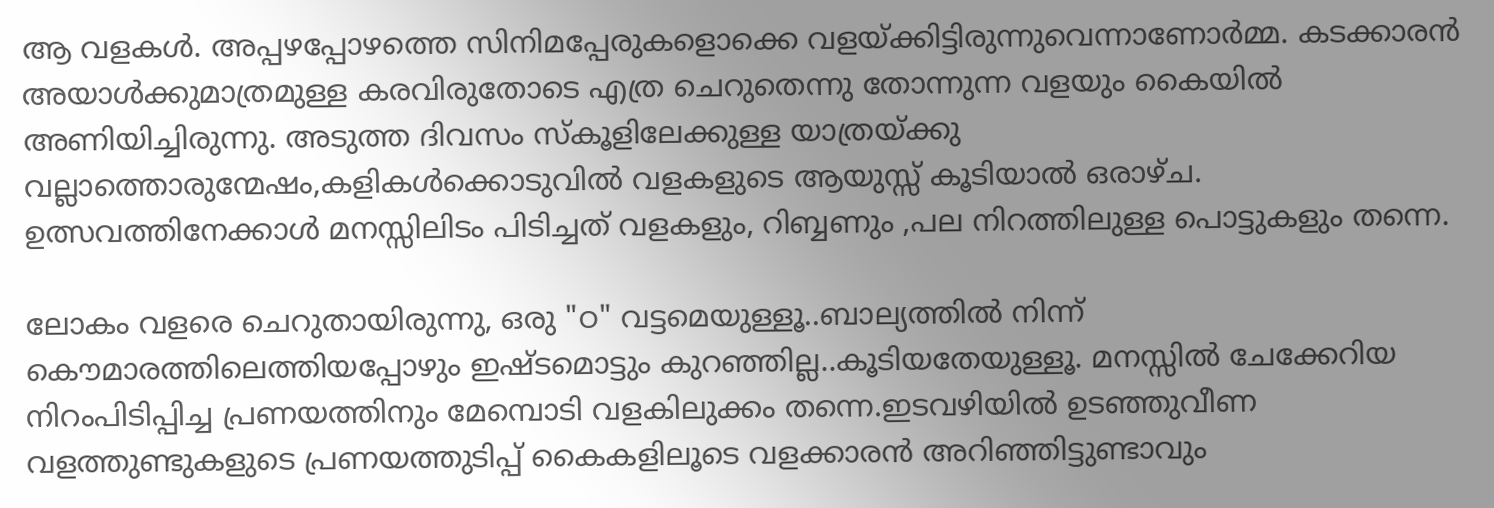ആ വളകള്‍. അപ്പഴപ്പോഴത്തെ സിനിമപ്പേരുകളൊക്കെ വളയ്ക്കിട്ടിരുന്നുവെന്നാണോര്‍മ്മ. കടക്കാരന്‍ അയാള്‍ക്കുമാത്രമുള്ള കരവിരുതോടെ എത്ര ചെറുതെന്നു തോന്നുന്ന വളയും കൈയില്‍ അണിയിച്ചിരുന്നു. അടുത്ത ദിവസം സ്കൂളിലേക്കുള്ള യാത്രയ്ക്കു വല്ലാത്തൊരുന്മേഷം,കളികള്‍ക്കൊടുവില്‍ വളകളുടെ ആയുസ്സ് കൂടിയാല്‍ ഒരാഴ്ച. ഉത്സവത്തിനേക്കാള്‍ മനസ്സിലിടം പിടിച്ചത് വളകളും, റിബ്ബണും ,പല നിറത്തിലുള്ള പൊട്ടുകളും തന്നെ.

ലോകം വളരെ ചെറുതായിരുന്നു, ഒരു "ഠ" വട്ടമെയുള്ളൂ..ബാല്യത്തില്‍ നിന്ന് കൌമാരത്തിലെത്തിയപ്പോഴും ഇഷ്ടമൊട്ടും കുറഞ്ഞില്ല..കൂടിയതേയുള്ളൂ. മനസ്സില്‍ ചേക്കേറിയ നിറംപിടിപ്പിച്ച പ്രണയത്തിനും മേമ്പൊടി വളകിലുക്കം തന്നെ.ഇടവഴിയില്‍ ഉടഞ്ഞുവീണ വളത്തുണ്ടുകളുടെ പ്രണയത്തുടിപ്പ് കൈകളിലൂടെ വളക്കാരന്‍ അറിഞ്ഞിട്ടുണ്ടാവും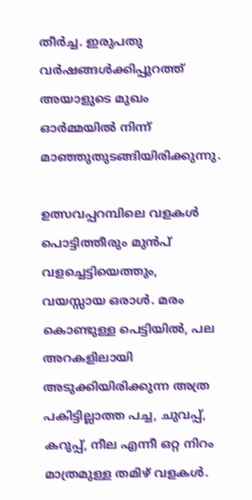തീര്‍ച്ച. ഇരുപതു വര്‍ഷങ്ങള്‍ക്കിപ്പുറത്ത് അയാളുടെ മുഖം ഓര്‍മ്മയില്‍ നിന്ന് മാഞ്ഞുതുടങ്ങിയിരിക്കുന്നു.

ഉത്സവപ്പറമ്പിലെ വളകള്‍ പൊട്ടിത്തീരും മുന്‍പ് വളച്ചെട്ടിയെത്തും, വയസ്സായ ഒരാള്‍. മരം കൊണ്ടുള്ള പെട്ടിയില്‍, പല അറകളിലായി അടുക്കിയിരിക്കുന്ന അത്ര പകിട്ടില്ലാത്ത പച്ച, ചുവപ്പ്, കറുപ്പ്, നീല എന്നീ ഒറ്റ നിറം മാത്രമുള്ള തമിഴ് വളകള്‍.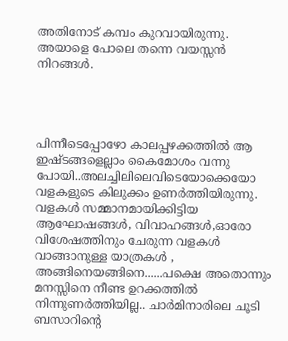അതിനോട് കമ്പം കുറവായിരുന്നു. അയാളെ പോലെ തന്നെ വയസ്സന്‍ നിറങ്ങള്‍.




പിന്നീടെപ്പോഴോ കാലപ്പഴക്കത്തില്‍ ആ ഇഷ്ടങ്ങളെല്ലാം കൈമോശം വന്നു പോയി..അലച്ചിലിലെവിടെയോക്കെയോ വളകളുടെ കിലുക്കം ഉണര്‍ത്തിയിരുന്നു. വളകള്‍ സമ്മാനമായിക്കിട്ടിയ ആഘോഷങ്ങള്‍, വിവാഹങ്ങള്‍,ഓരോ വിശേഷത്തിനും ചേരുന്ന വളകള്‍ വാങ്ങാനുള്ള യാത്രകള്‍ , അങ്ങിനെയങ്ങിനെ......പക്ഷെ അതൊന്നും മനസ്സിനെ നീണ്ട ഉറക്കത്തില്‍ നിന്നുണര്‍ത്തിയില്ല.. ചാര്‍മിനാരിലെ ചൂടി ബസാറിന്റെ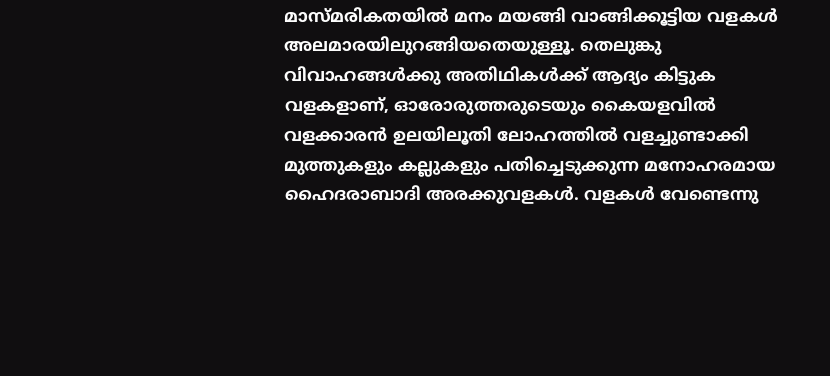മാസ്മരികതയില്‍ മനം മയങ്ങി വാങ്ങിക്കൂട്ടിയ വളകള്‍ അലമാരയിലുറങ്ങിയതെയുള്ളൂ. തെലുങ്കു വിവാഹങ്ങള്‍ക്കു അതിഥികള്‍ക്ക് ആദ്യം കിട്ടുക വളകളാണ്, ഓരോരുത്തരുടെയും കൈയളവില്‍ വളക്കാരന്‍ ഉലയിലൂതി ലോഹത്തില്‍ വളച്ചുണ്ടാക്കി മുത്തുകളും കല്ലുകളും പതിച്ചെടുക്കുന്ന മനോഹരമായ ഹൈദരാബാദി അരക്കുവളകള്‍. വളകള്‍ വേണ്ടെന്നു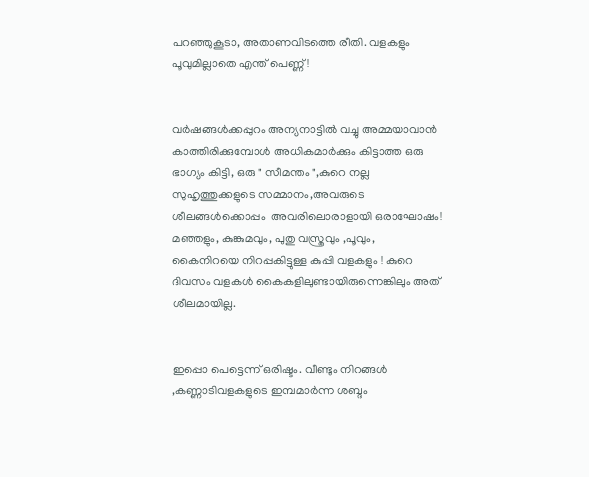പറഞ്ഞുകൂടാ, അതാണവിടത്തെ രീതി. വളകളും പൂവുമില്ലാതെ എന്ത് പെണ്ണ് !


വര്‍ഷങ്ങള്‍ക്കപ്പുറം അന്യനാട്ടില്‍ വച്ചു അമ്മയാവാന്‍ കാത്തിരിക്കുമ്പോള്‍ അധികമാര്‍ക്കും കിട്ടാത്ത ഒരു ഭാഗ്യം കിട്ടി, ഒരു " സീമന്തം ",കുറെ നല്ല സുഹൃത്തുക്കളുടെ സമ്മാനം,അവരുടെ  ശീലങ്ങള്‍ക്കൊപ്പം  അവരിലൊരാളായി ഒരാഘോഷം! മഞ്ഞളും, കുങ്കുമവും, പുതു വസ്ത്രവും ,പൂവും, കൈനിറയെ നിറപ്പകിട്ടുള്ള കുപ്പി വളകളും ! കുറെ ദിവസം വളകള്‍ കൈകളിലുണ്ടായിരുന്നെങ്കിലും അത് ശീലമായില്ല.


ഇപ്പൊ പെട്ടെന്ന് ഒരിഷ്ടം. വീണ്ടും നിറങ്ങള്‍ ,കണ്ണാടിവളകളുടെ ഇമ്പമാര്‍ന്ന ശബ്ദം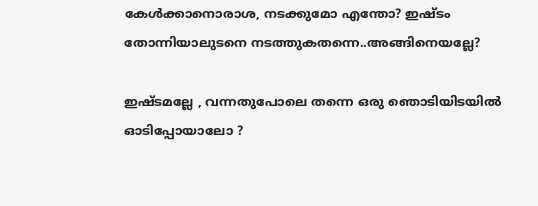കേള്‍ക്കാനൊരാശ, നടക്കുമോ എന്തോ? ഇഷ്ടം തോന്നിയാലുടനെ നടത്തുകതന്നെ..അങ്ങിനെയല്ലേ?

ഇഷ്ടമല്ലേ , വന്നതുപോലെ തന്നെ ഒരു ഞൊടിയിടയില്‍ ഓടിപ്പോയാലോ ?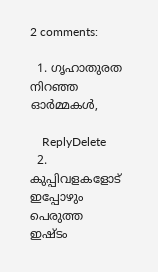2 comments:

  1. ഗൃഹാതുരത നിറഞ്ഞ ഓർമ്മകൾ,

    ReplyDelete
  2. കുപ്പിവളകളോട് ഇപ്പോഴും പെരുത്ത ഇഷ്ടം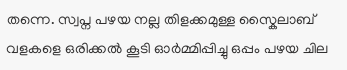തന്നെ. സ്വപ്ന പഴയ നല്ല തിളക്കമുള്ള സ്കൈലാബ്‌ വളകളെ ഒരിക്കൽ കൂടി ഓർമ്മിപ്പിച്ചു ഒപ്പം പഴയ ചില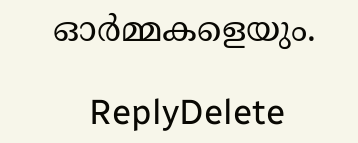ഓർമ്മകളെയും.

    ReplyDelete